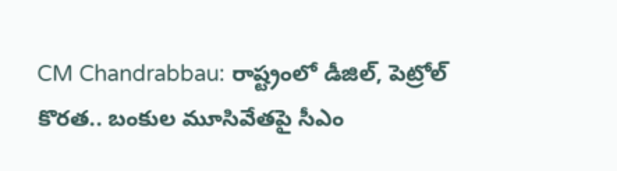CM Chandrabbau: రాష్ట్రంలో డీజిల్, పెట్రోల్ కొరత.. బంకుల మూసివేతపై సీఎం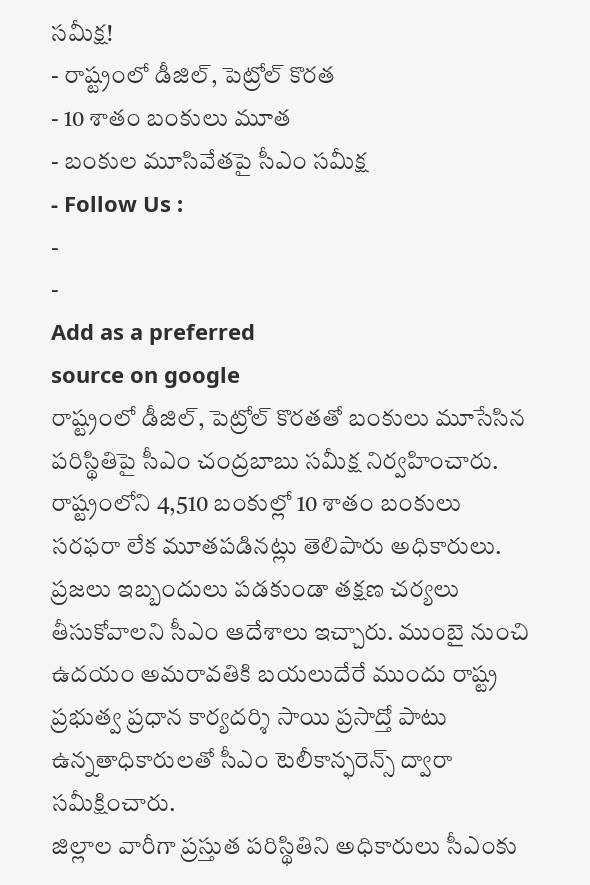సమీక్ష!
- రాష్ట్రంలో డీజిల్, పెట్రోల్ కొరత
- 10 శాతం బంకులు మూత
- బంకుల మూసివేతపై సీఎం సమీక్ష
- Follow Us :
-
-
Add as a preferred
source on google
రాష్ట్రంలో డీజిల్, పెట్రోల్ కొరతతో బంకులు మూసేసిన పరిస్థితిపై సీఎం చంద్రబాబు సమీక్ష నిర్వహించారు. రాష్ట్రంలోని 4,510 బంకుల్లో 10 శాతం బంకులు సరఫరా లేక మూతపడినట్లు తెలిపారు అధికారులు. ప్రజలు ఇబ్బందులు పడకుండా తక్షణ చర్యలు తీసుకోవాలని సీఎం ఆదేశాలు ఇచ్చారు. ముంబై నుంచి ఉదయం అమరావతికి బయలుదేరే ముందు రాష్ట్ర ప్రభుత్వ ప్రధాన కార్యదర్శి సాయి ప్రసాద్తో పాటు ఉన్నతాధికారులతో సీఎం టెలీకాన్ఫరెన్స్ ద్వారా సమీక్షించారు.
జిల్లాల వారీగా ప్రస్తుత పరిస్థితిని అధికారులు సీఎంకు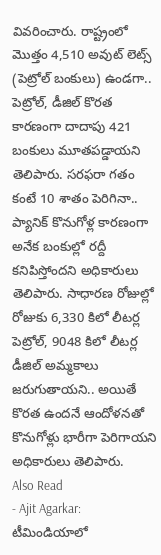వివరించారు. రాష్ట్రంలో మొత్తం 4,510 అవుట్ లెట్స్ (పెట్రోల్ బంకులు) ఉండగా.. పెట్రోల్, డీజిల్ కొరత కారణంగా దాదాపు 421 బంకులు మూతపడ్డాయని తెలిపారు. సరఫరా గతం కంటే 10 శాతం పెరిగినా.. ప్యానిక్ కొనుగోళ్ల కారణంగా అనేక బంకుల్లో రద్దీ కనిపిస్తోందని అధికారులు తెలిపారు. సాధారణ రోజుల్లో రోజుకు 6,330 కిలో లీటర్ల పెట్రోల్, 9048 కిలో లీటర్ల డీజిల్ అమ్మకాలు జరుగుతాయని.. అయితే కొరత ఉందనే ఆందోళనతో కొనుగోళ్లు భారీగా పెరిగాయని అధికారులు తెలిపారు.
Also Read
- Ajit Agarkar: టీమిండియాలో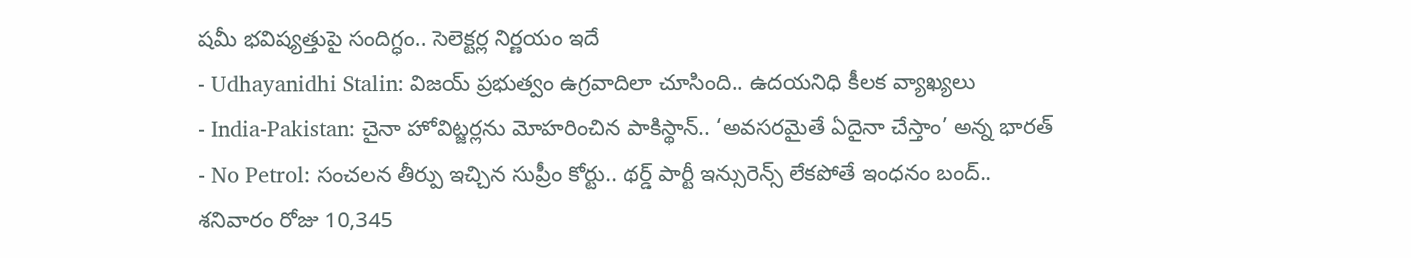షమీ భవిష్యత్తుపై సందిగ్ధం.. సెలెక్టర్ల నిర్ణయం ఇదే
- Udhayanidhi Stalin: విజయ్ ప్రభుత్వం ఉగ్రవాదిలా చూసింది.. ఉదయనిధి కీలక వ్యాఖ్యలు
- India-Pakistan: చైనా హోవిట్జర్లను మోహరించిన పాకిస్థాన్.. ‘అవసరమైతే ఏదైనా చేస్తాం’ అన్న భారత్
- No Petrol: సంచలన తీర్పు ఇచ్చిన సుప్రీం కోర్టు.. థర్డ్ పార్టీ ఇన్సురెన్స్ లేకపోతే ఇంధనం బంద్..
శనివారం రోజు 10,345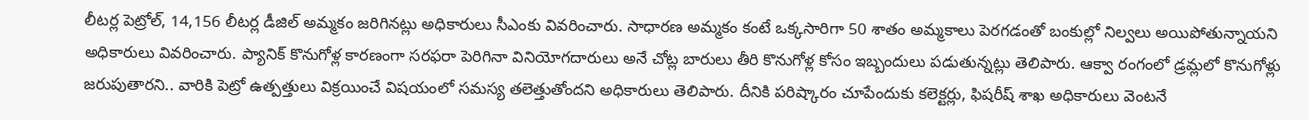లీటర్ల పెట్రోల్, 14,156 లీటర్ల డీజిల్ అమ్మకం జరిగినట్లు అధికారులు సీఎంకు వివరించారు. సాధారణ అమ్మకం కంటే ఒక్కసారిగా 50 శాతం అమ్మకాలు పెరగడంతో బంకుల్లో నిల్వలు అయిపోతున్నాయని అధికారులు వివరించారు. ప్యానిక్ కొనుగోళ్ల కారణంగా సరఫరా పెరిగినా వినియోగదారులు అనే చోట్ల బారులు తీరి కొనుగోళ్ల కోసం ఇబ్బందులు పడుతున్నట్లు తెలిపారు. ఆక్వా రంగంలో డ్రమ్లలో కొనుగోళ్లు జరుపుతారని.. వారికి పెట్రో ఉత్పత్తులు విక్రయించే విషయంలో సమస్య తలెత్తుతోందని అధికారులు తెలిపారు. దీనికి పరిష్కారం చూపేందుకు కలెక్టర్లు, ఫిషరీష్ శాఖ అధికారులు వెంటనే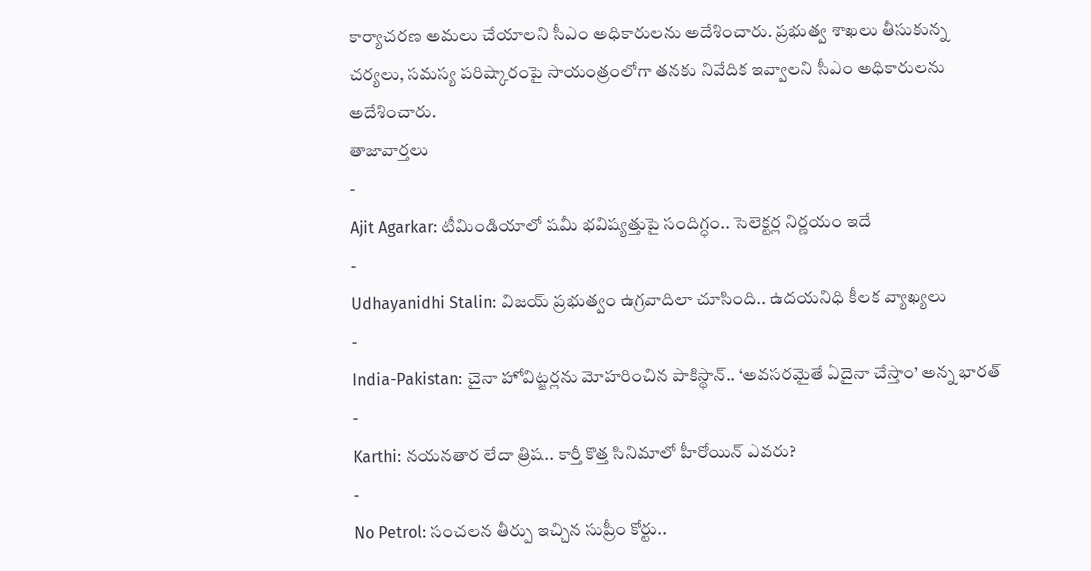కార్యాచరణ అమలు చేయాలని సీఎం అధికారులను అదేశించారు. ప్రభుత్వ శాఖలు తీసుకున్న చర్యలు, సమస్య పరిష్కారంపై సాయంత్రంలోగా తనకు నివేదిక ఇవ్వాలని సీఎం అధికారులను అదేశించారు.
తాజావార్తలు
-
Ajit Agarkar: టీమిండియాలో షమీ భవిష్యత్తుపై సందిగ్ధం.. సెలెక్టర్ల నిర్ణయం ఇదే
-
Udhayanidhi Stalin: విజయ్ ప్రభుత్వం ఉగ్రవాదిలా చూసింది.. ఉదయనిధి కీలక వ్యాఖ్యలు
-
India-Pakistan: చైనా హోవిట్జర్లను మోహరించిన పాకిస్థాన్.. ‘అవసరమైతే ఏదైనా చేస్తాం’ అన్న భారత్
-
Karthi: నయనతార లేదా త్రిష.. కార్తీ కొత్త సినిమాలో హీరోయిన్ ఎవరు?
-
No Petrol: సంచలన తీర్పు ఇచ్చిన సుప్రీం కోర్టు..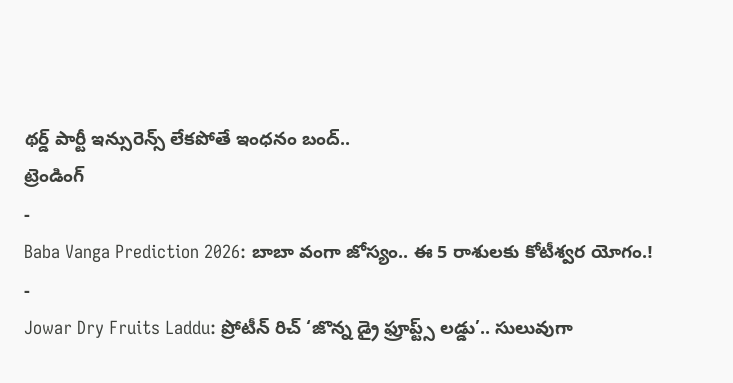థర్డ్ పార్టీ ఇన్సురెన్స్ లేకపోతే ఇంధనం బంద్..
ట్రెండింగ్
-
Baba Vanga Prediction 2026: బాబా వంగా జోస్యం.. ఈ 5 రాశులకు కోటీశ్వర యోగం.!
-
Jowar Dry Fruits Laddu: ప్రోటీన్ రిచ్ ‘జొన్న డ్రై ఫ్రూప్ట్స్ లడ్డు’.. సులువుగా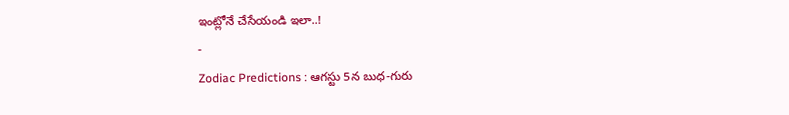ఇంట్లోనే చేసేయండి ఇలా..!
-
Zodiac Predictions : ఆగస్టు 5న బుధ-గురు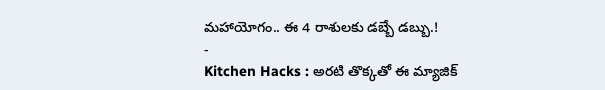మహాయోగం.. ఈ 4 రాశులకు డబ్బే డబ్బు.!
-
Kitchen Hacks : అరటి తొక్కతో ఈ మ్యాజిక్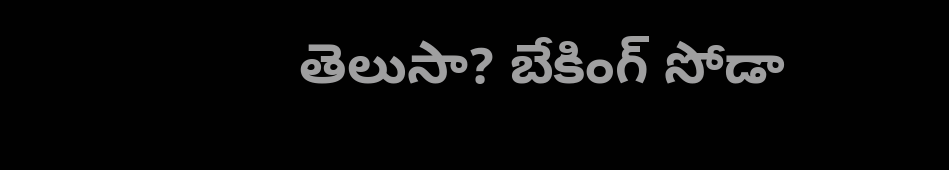తెలుసా? బేకింగ్ సోడా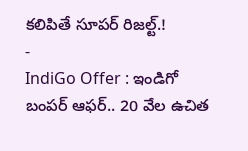కలిపితే సూపర్ రిజల్ట్.!
-
IndiGo Offer : ఇండిగో బంపర్ ఆఫర్.. 20 వేల ఉచిత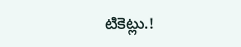టికెట్లు.!